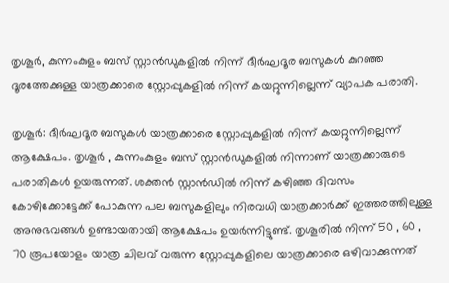തൃശൂർ, കുന്നംകുളം ബസ് സ്റ്റാൻഡുകളിൽ നിന്ന് ദീർഘദൂര ബസുകൾ കുറഞ്ഞ ദൂരത്തേക്കുള്ള യാത്രക്കാരെ സ്റ്റോപ്പുകളിൽ നിന്ന് കയറ്റുന്നില്ലെന്ന് വ്യാപക പരാതി.

തൃശൂർ: ദീർഘദൂര ബസുകൾ യാത്രക്കാരെ സ്റ്റോപ്പുകളിൽ നിന്ന് കയറ്റുന്നില്ലെന്ന് ആക്ഷേപം. തൃശൂർ , കുന്നംകുളം ബസ് സ്റ്റാൻഡുകളിൽ നിന്നാണ് യാത്രക്കാരുടെ പരാതികൾ ഉയരുന്നത്. ശക്തൻ സ്റ്റാൻഡിൽ നിന്ന് കഴിഞ്ഞ ദിവസം കോഴിക്കോട്ടേക്ക് പോകുന്ന പല ബസുകളിലും നിരവധി യാത്രക്കാർക്ക് ഇത്തരത്തിലുള്ള അനുഭവങ്ങൾ ഉണ്ടായതായി ആക്ഷേപം ഉയർന്നിട്ടുണ്ട്. തൃശൂരിൽ നിന്ന് 50 , 60 , 70 രൂപയോളം യാത്ര ചിലവ് വരുന്ന സ്റ്റോപ്പുകളിലെ യാത്രക്കാരെ ഒഴിവാക്കുന്നത്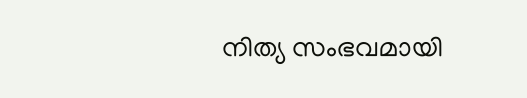നിത്യ സംഭവമായി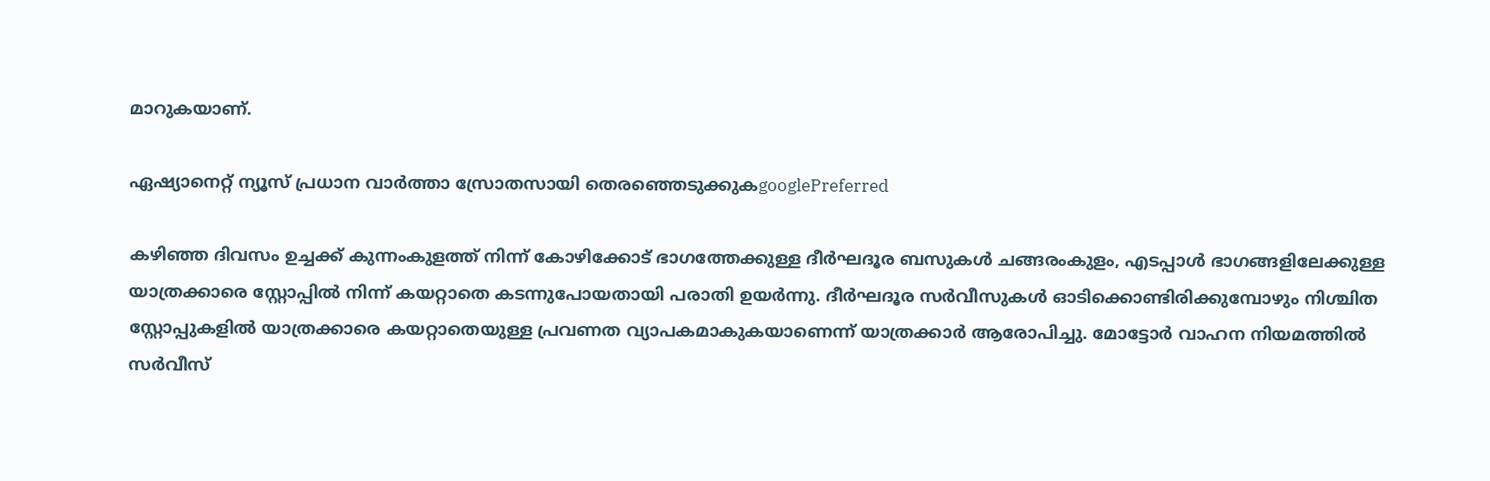മാറുകയാണ്.

ഏഷ്യാനെറ്റ് ന്യൂസ് പ്രധാന വാർത്താ സ്രോതസായി തെരഞ്ഞെടുക്കുകgooglePreferred

കഴിഞ്ഞ ദിവസം ഉച്ചക്ക് കുന്നംകുളത്ത് നിന്ന് കോഴിക്കോട് ഭാഗത്തേക്കുള്ള ദീർഘദൂര ബസുകൾ ചങ്ങരംകുളം, എടപ്പാൾ ഭാഗങ്ങളിലേക്കുള്ള യാത്രക്കാരെ സ്റ്റോപ്പിൽ നിന്ന് കയറ്റാതെ കടന്നുപോയതായി പരാതി ഉയർന്നു. ദീർഘദൂര സർവീസുകൾ ഓടിക്കൊണ്ടിരിക്കുമ്പോഴും നിശ്ചിത സ്റ്റോപ്പുകളിൽ യാത്രക്കാരെ കയറ്റാതെയുള്ള പ്രവണത വ്യാപകമാകുകയാണെന്ന് യാത്രക്കാർ ആരോപിച്ചു. മോട്ടോർ വാഹന നിയമത്തിൽ സർവീസ്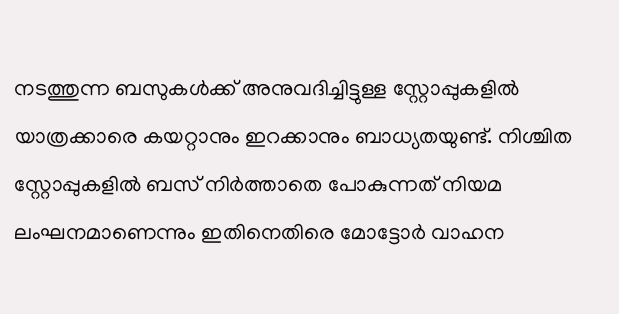നടത്തുന്ന ബസുകൾക്ക് അനുവദിച്ചിട്ടുള്ള സ്റ്റോപ്പുകളിൽ യാത്രക്കാരെ കയറ്റാനും ഇറക്കാനും ബാധ്യതയുണ്ട്. നിശ്ചിത സ്റ്റോപ്പുകളിൽ ബസ് നിർത്താതെ പോകുന്നത് നിയമ ലംഘനമാണെന്നും ഇതിനെതിരെ മോട്ടോർ വാഹന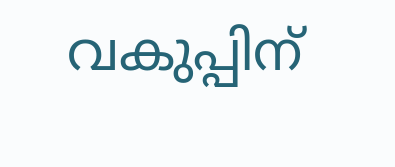വകുപ്പിന്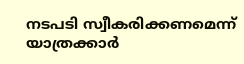നടപടി സ്വീകരിക്കണമെന്ന് യാത്രക്കാർ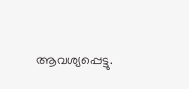ആവശ്യപ്പെട്ടു.